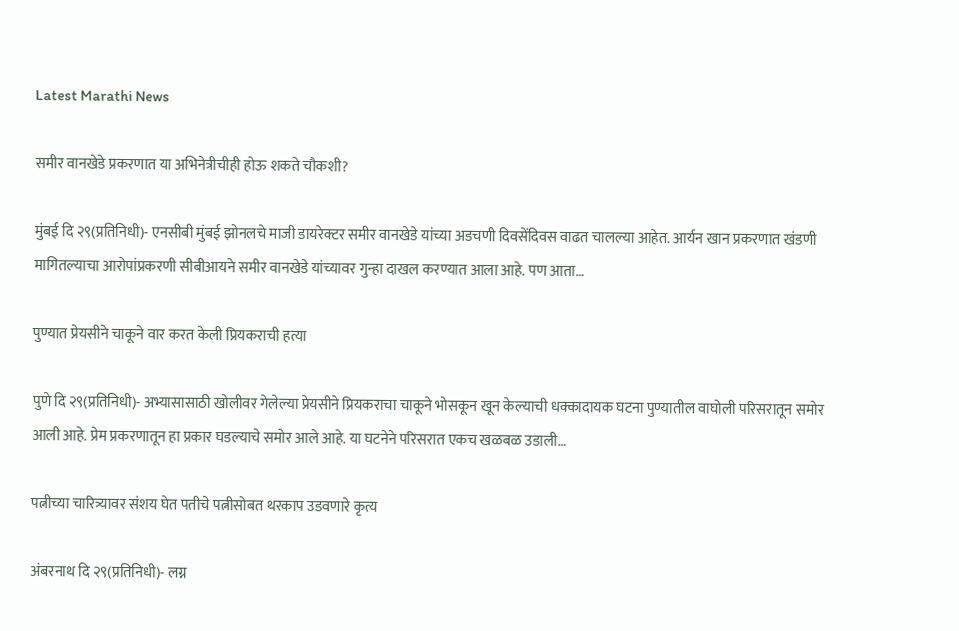Latest Marathi News

समीर वानखेडे प्रकरणात या अभिनेत्रीचीही होऊ शकते चौकशी?

मुंबई दि २९(प्रतिनिधी)- एनसीबी मुंबई झोनलचे माजी डायरेक्टर समीर वानखेडे यांच्या अडचणी दिवसेंदिवस वाढत चालल्या आहेत. आर्यन खान प्रकरणात खंडणी मागितल्याचा आरोपांप्रकरणी सीबीआयने समीर वानखेडे यांच्यावर गुन्हा दाखल करण्यात आला आहे. पण आता…

पुण्यात प्रेयसीने चाकूने वार करत केली प्रियकराची हत्या

पुणे दि २९(प्रतिनिधी)- अभ्यासासाठी खोलीवर गेलेल्या प्रेयसीने प्रियकराचा चाकूने भोसकून खून केल्याची धक्कादायक घटना पुण्यातील वाघोली परिसरातून समोर आली आहे. प्रेम प्रकरणातून हा प्रकार घडल्याचे समोर आले आहे. या घटनेने परिसरात एकच खळबळ उडाली…

पत्नीच्या चारित्र्यावर संशय घेत पतीचे पत्नीसोबत थरकाप उडवणारे कृत्य

अंबरनाथ दि २९(प्रतिनिधी)- लग्न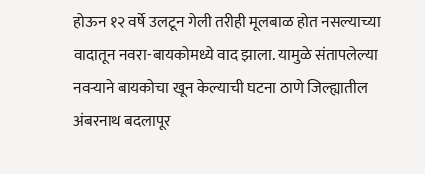होऊन १२ वर्षे उलटून गेली तरीही मूलबाळ होत नसल्याच्या वादातून नवरा-बायकोमध्ये वाद झाला. यामुळे संतापलेल्या नवऱ्याने बायकोचा खून केल्याची घटना ठाणे जिल्ह्यातील अंबरनाथ बदलापूर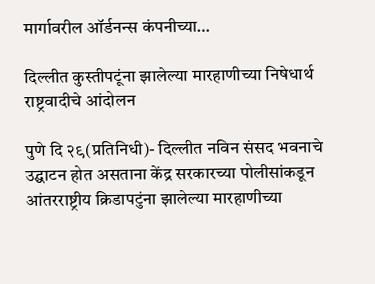मार्गावरील ऑर्डनन्स कंपनीच्या…

दिल्लीत कुस्तीपटूंना झालेल्या मारहाणीच्या निषेधार्थ राष्ट्रवादीचे आंदोलन

पुणे दि २९(प्रतिनिधी)- दिल्लीत नविन संसद भवनाचे उद्घाटन होत असताना केंद्र सरकारच्या पोलीसांकडून आंतरराष्ट्रीय क्रिडापटुंना झालेल्या मारहाणीच्या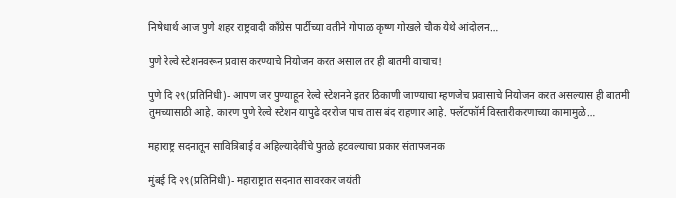निषेधार्थ आज पुणे शहर राष्ट्रवादी काँग्रेस पार्टीच्या वतीने गोपाळ कृष्ण गोखले चौक येथे आंदोलन…

पुणे रेल्वे स्टेशनवरून प्रवास करण्याचे नियोजन करत असाल तर ही बातमी वाचाच!

पुणे दि २९(प्रतिनिधी)- आपण जर पुण्याहून रेल्वे स्टेशनने इतर ठिकाणी जाण्याचा म्हणजेच प्रवासाचे नियोजन करत असल्यास ही बातमी तुमच्यासाठी आहे. कारण पुणे रेल्वे स्टेशन यापुढे दररोज पाच तास बंद राहणार आहे. फ्लॅटफॉर्म विस्तारीकरणाच्या कामामुळे…

महाराष्ट्र सदनातून सावित्रिबाई व अहिल्यादेवींचे पुतळे हटवल्याचा प्रकार संतापजनक

मुंबई दि २९(प्रतिनिधी)- महाराष्ट्रात सदनात सावरकर जयंती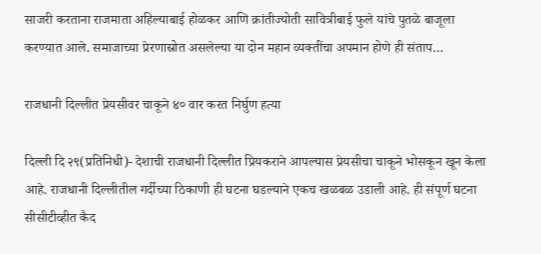साजरी करताना राजमाता अहिल्याबाई होळकर आणि क्रांतीज्योती सावित्रीबाई फुले यांचे पुतळे बाजूला करण्यात आले. समाजाच्या प्रेरणास्रोत असलेल्या या दोन महान व्यक्तींचा अपमान होणे ही संताप…

राजधानी दिल्लीत प्रेयसीवर चाकूने ४० वार करत निर्घुण हत्या

दिल्ली दि २९(प्रतिनिधी)- देशाची राजधानी दिल्लीत प्रियकराने आपल्यास प्रेयसीचा चाकूने भोसकून खून केला आहे. राजधानी दिल्लीतील गर्दीच्या ठिकाणी ही घटना घडल्याने एकच खळबळ उडाली आहे. ही संपूर्ण घटना सीसीटीव्हीत कैद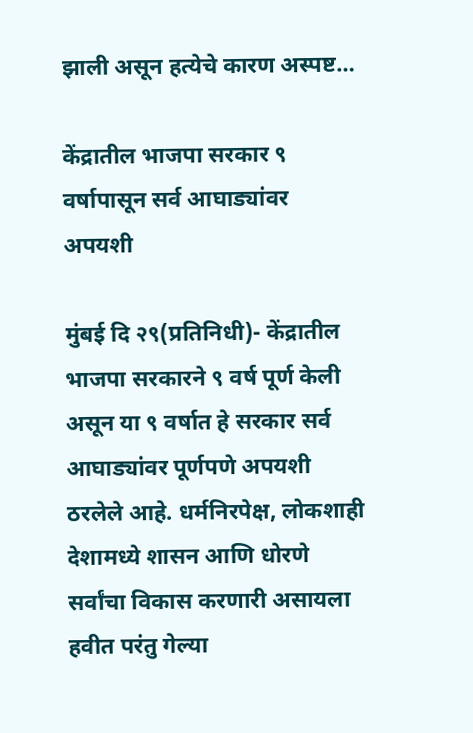झाली असून हत्येचे कारण अस्पष्ट…

केंद्रातील भाजपा सरकार ९ वर्षापासून सर्व आघाड्यांवर अपयशी

मुंबई दि २९(प्रतिनिधी)- केंद्रातील भाजपा सरकारने ९ वर्ष पूर्ण केली असून या ९ वर्षात हे सरकार सर्व आघाड्यांवर पूर्णपणे अपयशी ठरलेले आहे. धर्मनिरपेक्ष, लोकशाही देशामध्ये शासन आणि धोरणे सर्वांचा विकास करणारी असायला हवीत परंतु गेल्या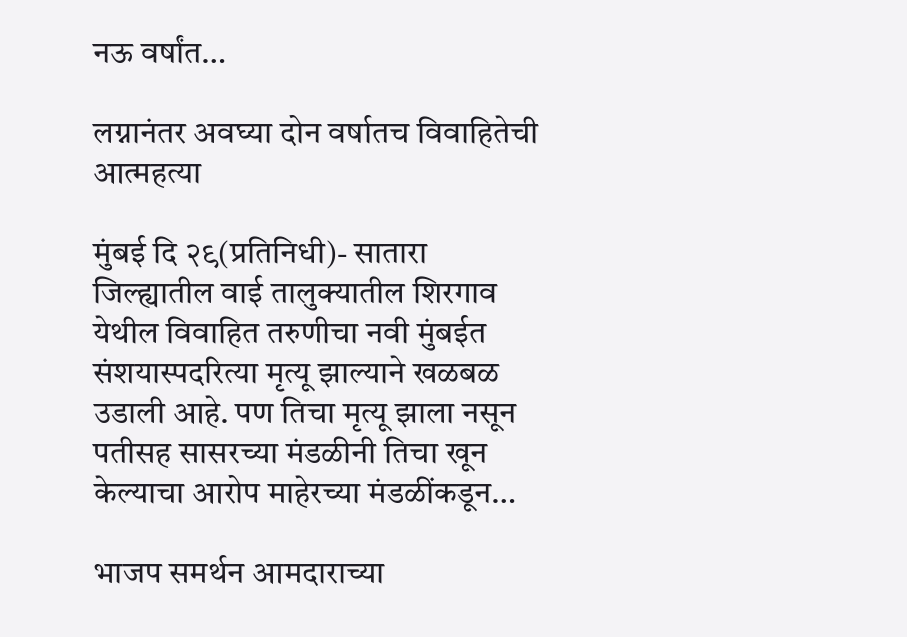नऊ वर्षांत…

लग्नानंतर अवघ्या दोन वर्षातच विवाहितेची आत्महत्या

मुंबई दि २९(प्रतिनिधी)- सातारा जिल्ह्यातील वाई तालुक्यातील शिरगाव येथील विवाहित तरुणीचा नवी मुंबईत संशयास्पदरित्या मृत्यू झाल्याने खळबळ उडाली आहे. पण तिचा मृत्यू झाला नसून पतीसह सासरच्या मंडळीनी तिचा खून केल्याचा आरोप माहेरच्या मंडळींकडून…

भाजप समर्थन आमदाराच्या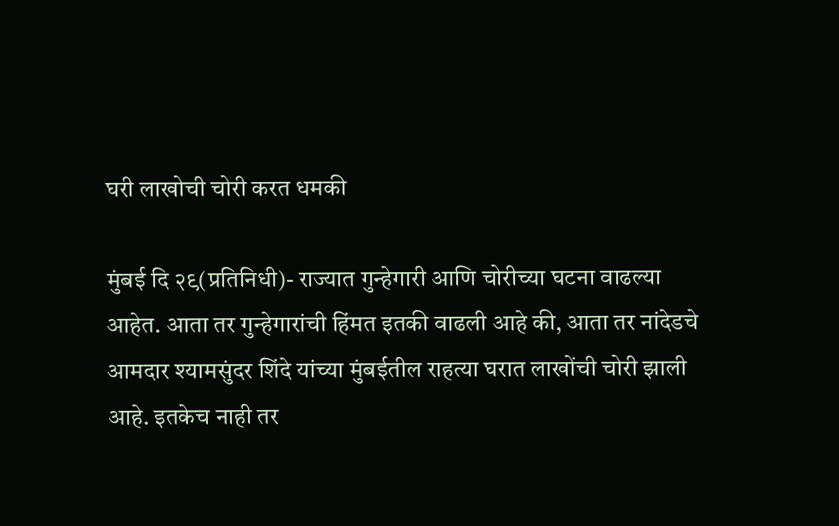घरी लाखोची चोरी करत धमकी

मुंबई दि २९(प्रतिनिधी)- राज्यात गुन्हेगारी आणि चोरीच्या घटना वाढल्या आहेत. आता तर गुन्हेगारांची हिंमत इतकी वाढली आहे की, आता तर नांदेडचे आमदार श्यामसुंदर शिंदे यांच्या मुंबईतील राहत्या घरात लाखोंची चोरी झाली आहे. इतकेच नाही तर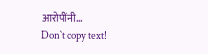आरोपींनी…
Don`t copy text!